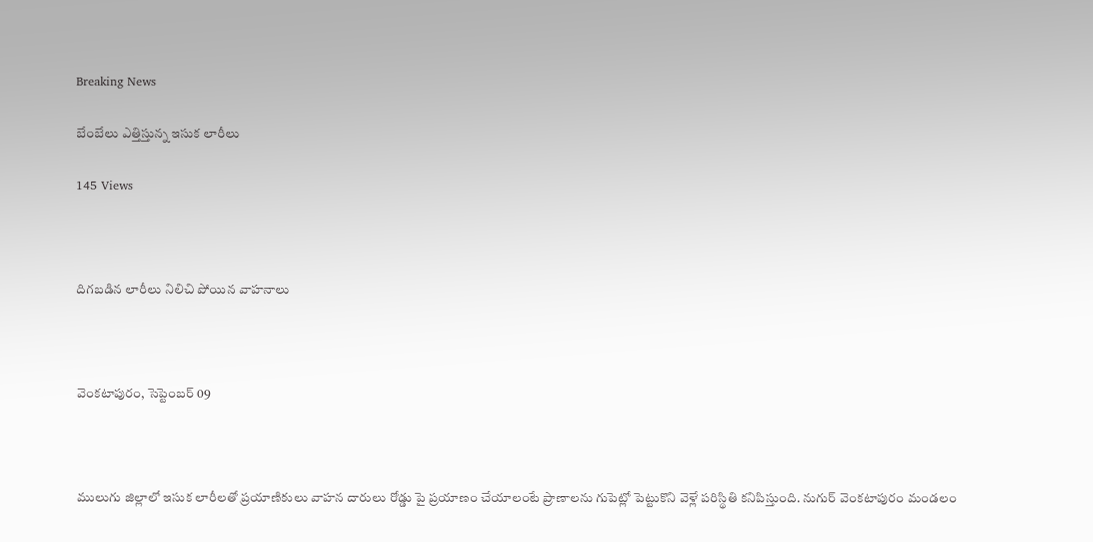Breaking News

బేంబేలు ఎత్తిస్తున్న ఇసుక లారీలు

145 Views



దిగబడిన లారీలు నిలిచి పోయిన వాహనాలు



వెంకటాపురం, సెప్టెంబర్ 09



ములుగు జిల్లాలో ఇసుక లారీలతో ప్రయాణికులు వాహన దారులు రోడ్డు పై ప్రయాణం చేయాలంటే ప్రాణాలను గుపెట్లో పెట్టుకొని వెళ్లే పరిస్థితి కనిపిస్తుంది. నుగుర్ వెంకటాపురం మండలం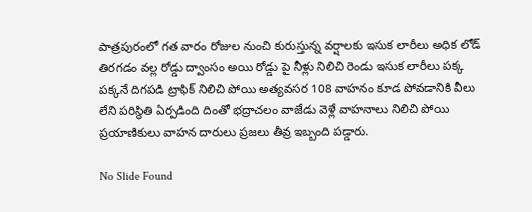పాత్రపురంలో గత వారం రోజుల నుంచి కురుస్తున్న వర్షాలకు ఇసుక లారీలు అధిక లోడ్ తిరగడం వల్ల రోడ్డు ద్వాంసం అయి రోడ్డు పై నీళ్లు నిలిచి రెండు ఇసుక లారీలు పక్క పక్కనే దిగపడి ట్రాఫిక్ నిలిచి పోయి అత్యవసర 108 వాహనం కూడ పోవడానికి వీలు లేని పరిస్థితి ఏర్పడింది దింతో భద్రాచలం వాజేడు వెళ్లే వాహనాలు నిలిచి పోయి ప్రయాణికులు వాహన దారులు ప్రజలు తీవ్ర ఇబ్బంది పడ్డారు.

No Slide Found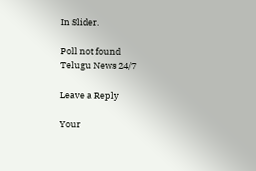In Slider.

Poll not found
Telugu News 24/7

Leave a Reply

Your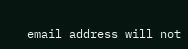email address will not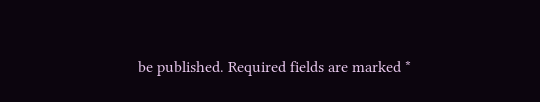be published. Required fields are marked *